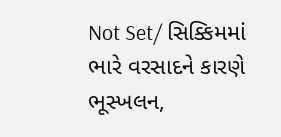Not Set/ સિક્કિમમાં ભારે વરસાદને કારણે ભૂસ્ખલન,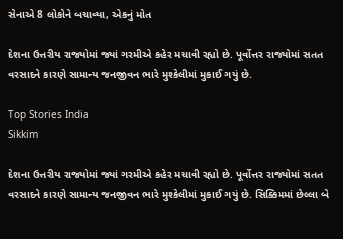સેનાએ 8 લોકોને બચાવ્યા, એકનું મોત

દેશના ઉત્તરીય રાજ્યોમાં જ્યાં ગરમીએ કહેર મચાવી રહ્યો છે. પૂર્વોત્તર રાજ્યોમાં સતત વરસાદને કારણે સામાન્ય જનજીવન ભારે મુશ્કેલીમાં મુકાઈ ગયું છે.

Top Stories India
Sikkim

દેશના ઉત્તરીય રાજ્યોમાં જ્યાં ગરમીએ કહેર મચાવી રહ્યો છે. પૂર્વોત્તર રાજ્યોમાં સતત વરસાદને કારણે સામાન્ય જનજીવન ભારે મુશ્કેલીમાં મુકાઈ ગયું છે. સિક્કિમમાં છેલ્લા બે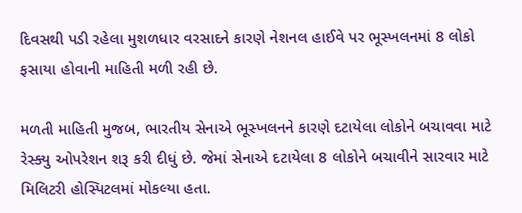દિવસથી પડી રહેલા મુશળધાર વરસાદને કારણે નેશનલ હાઈવે પર ભૂસ્ખલનમાં 8 લોકો ફસાયા હોવાની માહિતી મળી રહી છે.

મળતી માહિતી મુજબ, ભારતીય સેનાએ ભૂસ્ખલનને કારણે દટાયેલા લોકોને બચાવવા માટે રેસ્ક્યુ ઓપરેશન શરૂ કરી દીધું છે. જેમાં સેનાએ દટાયેલા 8 લોકોને બચાવીને સારવાર માટે મિલિટરી હોસ્પિટલમાં મોકલ્યા હતા.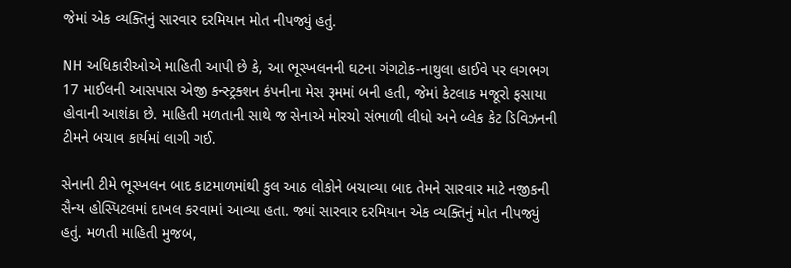જેમાં એક વ્યક્તિનું સારવાર દરમિયાન મોત નીપજ્યું હતું.

NH અધિકારીઓએ માહિતી આપી છે કે, આ ભૂસ્ખલનની ઘટના ગંગટોક-નાથુલા હાઈવે પર લગભગ 17 માઈલની આસપાસ એજી કન્સ્ટ્રક્શન કંપનીના મેસ રૂમમાં બની હતી, જેમાં કેટલાક મજૂરો ફસાયા હોવાની આશંકા છે. માહિતી મળતાની સાથે જ સેનાએ મોરચો સંભાળી લીધો અને બ્લેક કેટ ડિવિઝનની ટીમને બચાવ કાર્યમાં લાગી ગઈ.

સેનાની ટીમે ભૂસ્ખલન બાદ કાટમાળમાંથી કુલ આઠ લોકોને બચાવ્યા બાદ તેમને સારવાર માટે નજીકની સૈન્ય હોસ્પિટલમાં દાખલ કરવામાં આવ્યા હતા. જ્યાં સારવાર દરમિયાન એક વ્યક્તિનું મોત નીપજ્યું હતું. મળતી માહિતી મુજબ,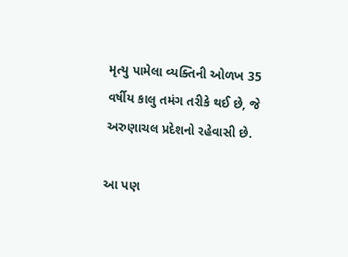મૃત્યુ પામેલા વ્યક્તિની ઓળખ 35 વર્ષીય કાલુ તમંગ તરીકે થઈ છે, જે અરુણાચલ પ્રદેશનો રહેવાસી છે.

આ પણ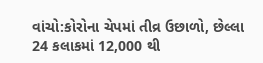વાંચો:કોરોના ચેપમાં તીવ્ર ઉછાળો, છેલ્લા 24 કલાકમાં 12,000 થી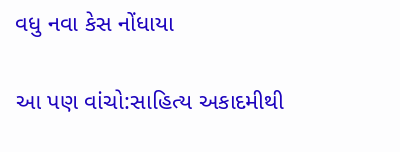વધુ નવા કેસ નોંધાયા

આ પણ વાંચો:સાહિત્ય અકાદમીથી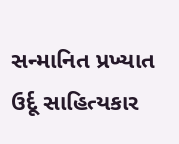સન્માનિત પ્રખ્યાત ઉર્દૂ સાહિત્યકાર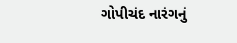ગોપીચંદ નારંગનું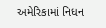અમેરિકામાં નિધન